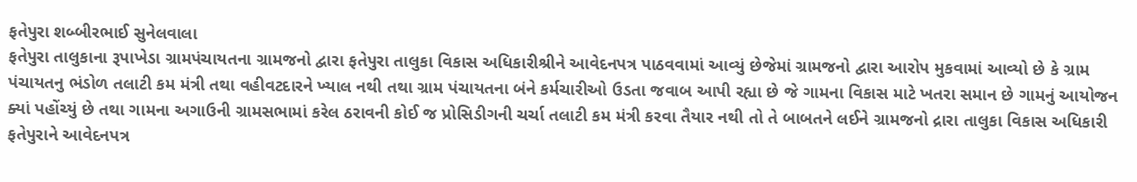ફતેપુરા શબ્બીરભાઈ સુનેલવાલા
ફતેપુરા તાલુકાના રૂપાખેડા ગ્રામપંચાયતના ગ્રામજનો દ્વારા ફતેપુરા તાલુકા વિકાસ અધિકારીશ્રીને આવેદનપત્ર પાઠવવામાં આવ્યું છેજેમાં ગ્રામજનો દ્વારા આરોપ મુકવામાં આવ્યો છે કે ગ્રામ પંચાયતનુ ભંડોળ તલાટી કમ મંત્રી તથા વહીવટદારને ખ્યાલ નથી તથા ગ્રામ પંચાયતના બંને કર્મચારીઓ ઉડતા જવાબ આપી રહ્યા છે જે ગામના વિકાસ માટે ખતરા સમાન છે ગામનું આયોજન ક્યાં પહોંચ્યું છે તથા ગામના અગાઉની ગ્રામસભામાં કરેલ ઠરાવની કોઈ જ પ્રોસિડીગની ચર્ચા તલાટી કમ મંત્રી કરવા તૈયાર નથી તો તે બાબતને લઈને ગ્રામજનો દ્રારા તાલુકા વિકાસ અધિકારી ફતેપુરાને આવેદનપત્ર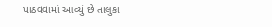પાઠવવામાં આવ્યું છે તાલુકા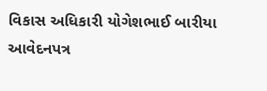વિકાસ અધિકારી યોગેશભાઈ બારીયા આવેદનપત્ર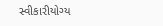સ્વીકારીયોગ્ય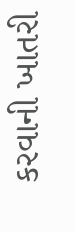કરવાની ખાતરી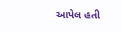આપેલ હતી